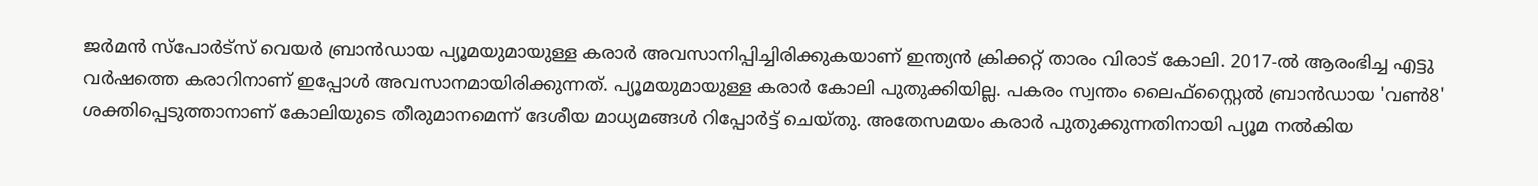ജര്‍മന്‍ സ്‌പോര്‍ട്‌സ് വെയര്‍ ബ്രാന്‍ഡായ പ്യൂമയുമായുള്ള കരാര്‍ അവസാനിപ്പിച്ചിരിക്കുകയാണ് ഇന്ത്യന്‍ ക്രിക്കറ്റ് താരം വിരാട് കോലി. 2017-ല്‍ ആരംഭിച്ച എട്ടു വര്‍ഷത്തെ കരാറിനാണ് ഇപ്പോള്‍ അവസാനമായിരിക്കുന്നത്. പ്യൂമയുമായുള്ള കരാര്‍ കോലി പുതുക്കിയില്ല. പകരം സ്വന്തം ലൈഫ്‌സ്റ്റൈല്‍ ബ്രാന്‍ഡായ 'വണ്‍8' ശക്തിപ്പെടുത്താനാണ് കോലിയുടെ തീരുമാനമെന്ന് ദേശീയ മാധ്യമങ്ങള്‍ റിപ്പോര്‍ട്ട് ചെയ്തു. അതേസമയം കരാര്‍ പുതുക്കുന്നതിനായി പ്യൂമ നല്‍കിയ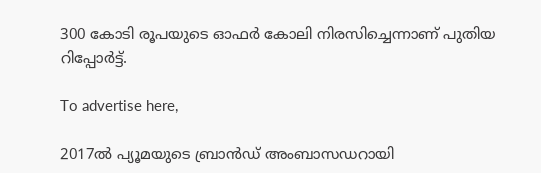300 കോടി രൂപയുടെ ഓഫര്‍ കോലി നിരസിച്ചെന്നാണ് പുതിയ റിപ്പോര്‍ട്ട്.

To advertise here,

2017ല്‍ പ്യൂമയുടെ ബ്രാന്‍ഡ് അംബാസഡറായി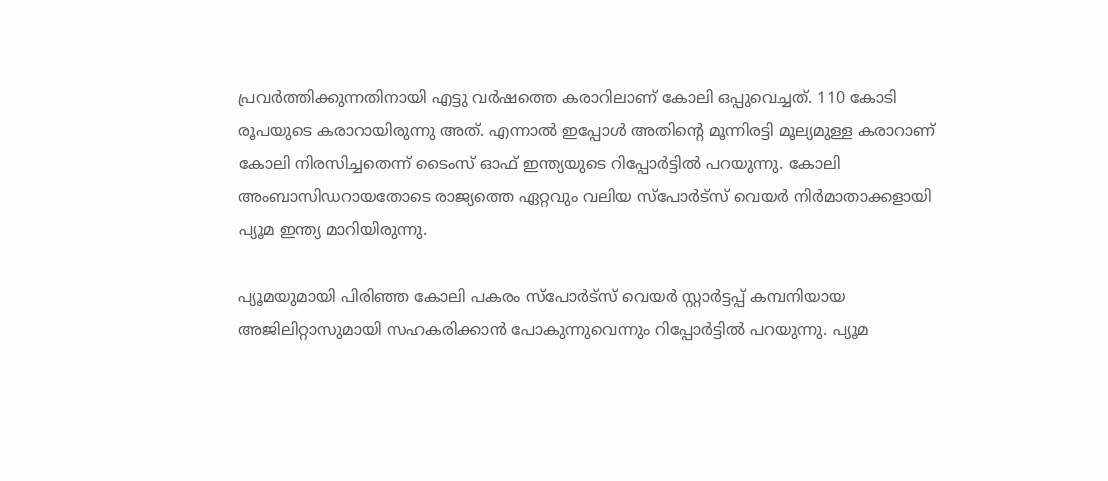പ്രവര്‍ത്തിക്കുന്നതിനായി എട്ടു വര്‍ഷത്തെ കരാറിലാണ് കോലി ഒപ്പുവെച്ചത്. 110 കോടി രൂപയുടെ കരാറായിരുന്നു അത്. എന്നാല്‍ ഇപ്പോള്‍ അതിന്റെ മൂന്നിരട്ടി മൂല്യമുള്ള കരാറാണ് കോലി നിരസിച്ചതെന്ന് ടൈംസ് ഓഫ് ഇന്ത്യയുടെ റിപ്പോര്‍ട്ടില്‍ പറയുന്നു. കോലി അംബാസിഡറായതോടെ രാജ്യത്തെ ഏറ്റവും വലിയ സ്‌പോര്‍ട്‌സ് വെയര്‍ നിര്‍മാതാക്കളായി പ്യൂമ ഇന്ത്യ മാറിയിരുന്നു.

പ്യൂമയുമായി പിരിഞ്ഞ കോലി പകരം സ്പോര്‍ട്സ് വെയര്‍ സ്റ്റാര്‍ട്ടപ്പ് കമ്പനിയായ അജിലിറ്റാസുമായി സഹകരിക്കാന്‍ പോകുന്നുവെന്നും റിപ്പോര്‍ട്ടില്‍ പറയുന്നു. പ്യൂമ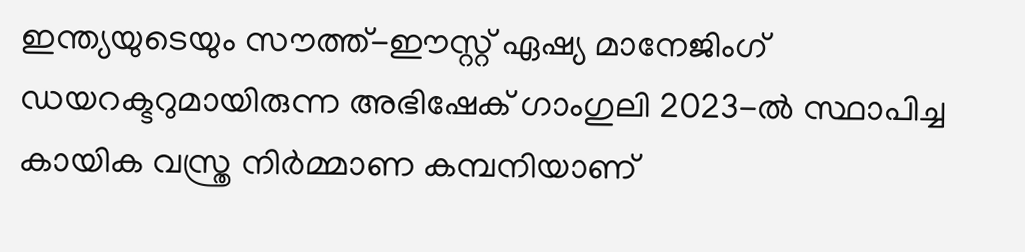ഇന്ത്യയുടെയും സൗത്ത്-ഈസ്റ്റ് ഏഷ്യ മാനേജിംഗ് ഡയറക്ടറുമായിരുന്ന അഭിഷേക് ഗാംഗുലി 2023-ല്‍ സ്ഥാപിച്ച കായിക വസ്ത്ര നിര്‍മ്മാണ കമ്പനിയാണ്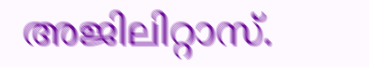അജിലിറ്റാസ്.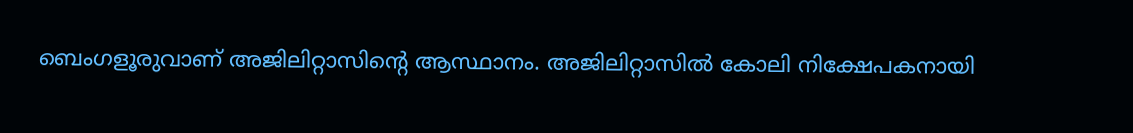ബെംഗളൂരുവാണ് അജിലിറ്റാസിന്റെ ആസ്ഥാനം. അജിലിറ്റാസില്‍ കോലി നിക്ഷേപകനായി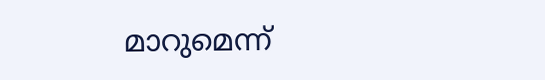മാറുമെന്ന്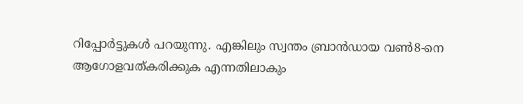റിപ്പോര്‍ട്ടുകള്‍ പറയുന്നു. എങ്കിലും സ്വന്തം ബ്രാന്‍ഡായ വണ്‍8-നെ ആഗോളവത്കരിക്കുക എന്നതിലാകും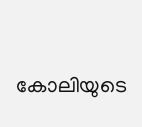കോലിയുടെ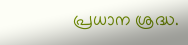പ്രധാന ശ്രദ്ധ.